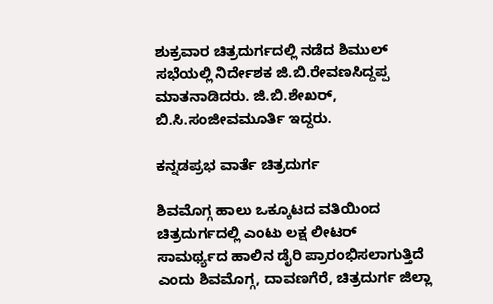ಶುಕ್ರವಾರ ಚಿತ್ರದುರ್ಗದಲ್ಲಿ ನಡೆದ ಶಿಮುಲ್ ಸಭೆಯಲ್ಲಿ ನಿರ್ದೇಶಕ ಜಿ.ಬಿ.ರೇವಣಸಿದ್ದಪ್ಪ ಮಾತನಾಡಿದರು. ಜಿ.ಬಿ.ಶೇಖರ್, ಬಿ.ಸಿ.ಸಂಜೀವಮೂರ್ತಿ ಇದ್ದರು.

ಕನ್ನಡಪ್ರಭ ವಾರ್ತೆ ಚಿತ್ರದುರ್ಗ

ಶಿವಮೊಗ್ಗ ಹಾಲು ಒಕ್ಕೂಟದ ವತಿಯಿಂದ ಚಿತ್ರದುರ್ಗದಲ್ಲಿ ಎಂಟು ಲಕ್ಷ ಲೀಟರ್ ಸಾಮರ್ಥ್ಯದ ಹಾಲಿನ ಡೈರಿ ಪ್ರಾರಂಭಿಸಲಾಗುತ್ತಿದೆ ಎಂದು ಶಿವಮೊಗ್ಗ, ದಾವಣಗೆರೆ, ಚಿತ್ರದುರ್ಗ ಜಿಲ್ಲಾ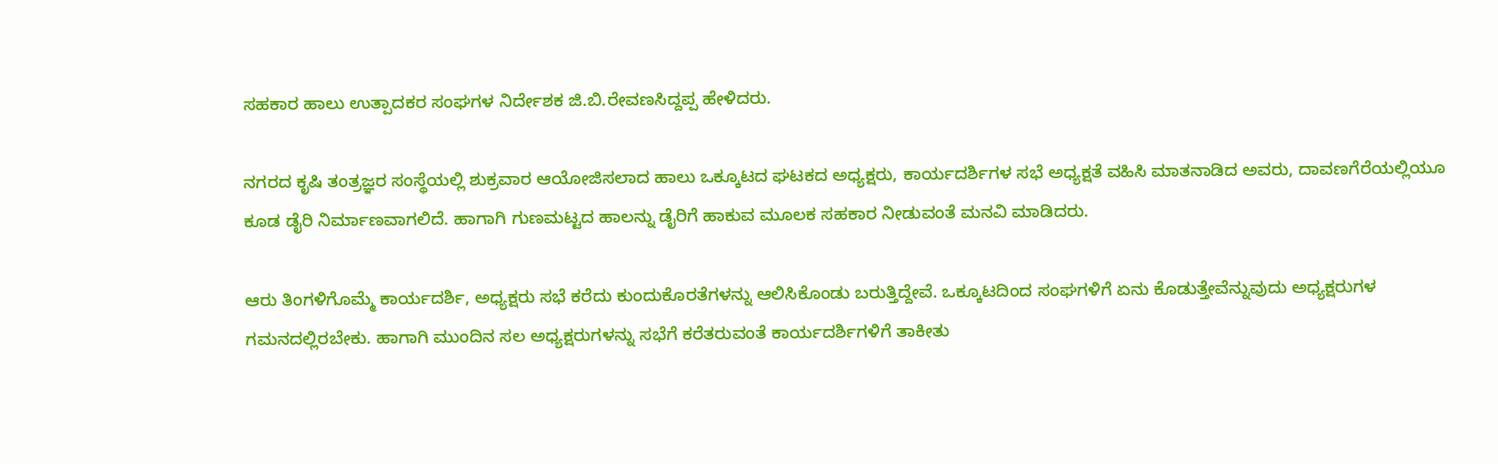ಸಹಕಾರ ಹಾಲು ಉತ್ಪಾದಕರ ಸಂಘಗಳ ನಿರ್ದೇಶಕ ಜಿ.ಬಿ.ರೇವಣಸಿದ್ದಪ್ಪ ಹೇಳಿದರು.

ನಗರದ ಕೃಷಿ ತಂತ್ರಜ್ಞರ ಸಂಸ್ಥೆಯಲ್ಲಿ ಶುಕ್ರವಾರ ಆಯೋಜಿಸಲಾದ ಹಾಲು ಒಕ್ಕೂಟದ ಘಟಕದ ಅಧ್ಯಕ್ಷರು, ಕಾರ್ಯದರ್ಶಿಗಳ ಸಭೆ ಅಧ್ಯಕ್ಷತೆ ವಹಿಸಿ ಮಾತನಾಡಿದ ಅವರು, ದಾವಣಗೆರೆಯಲ್ಲಿಯೂ ಕೂಡ ಡೈರಿ ನಿರ್ಮಾಣವಾಗಲಿದೆ. ಹಾಗಾಗಿ ಗುಣಮಟ್ಟದ ಹಾಲನ್ನು ಡೈರಿಗೆ ಹಾಕುವ ಮೂಲಕ ಸಹಕಾರ ನೀಡುವಂತೆ ಮನವಿ ಮಾಡಿದರು.

ಆರು ತಿಂಗಳಿಗೊಮ್ಮೆ ಕಾರ್ಯದರ್ಶಿ, ಅಧ್ಯಕ್ಷರು ಸಭೆ ಕರೆದು ಕುಂದುಕೊರತೆಗಳನ್ನು ಆಲಿಸಿಕೊಂಡು ಬರುತ್ತಿದ್ದೇವೆ. ಒಕ್ಕೂಟದಿಂದ ಸಂಘಗಳಿಗೆ ಏನು ಕೊಡುತ್ತೇವೆನ್ನುವುದು ಅಧ್ಯಕ್ಷರುಗಳ ಗಮನದಲ್ಲಿರಬೇಕು. ಹಾಗಾಗಿ ಮುಂದಿನ ಸಲ ಅಧ್ಯಕ್ಷರುಗಳನ್ನು ಸಭೆಗೆ ಕರೆತರುವಂತೆ ಕಾರ್ಯದರ್ಶಿಗಳಿಗೆ ತಾಕೀತು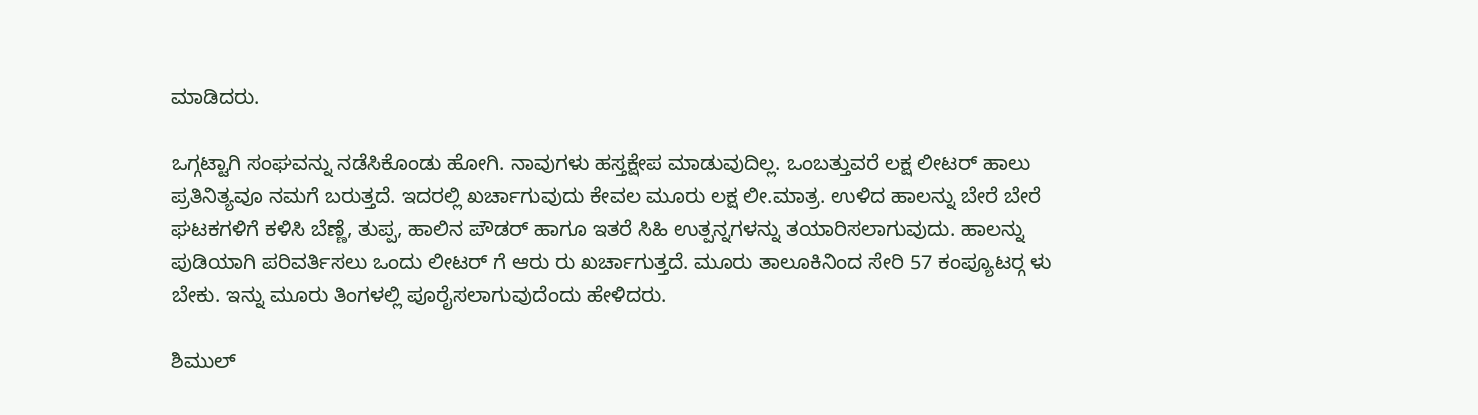ಮಾಡಿದರು.

ಒಗ್ಗಟ್ಟಾಗಿ ಸಂಘವನ್ನು ನಡೆಸಿಕೊಂಡು ಹೋಗಿ. ನಾವುಗಳು ಹಸ್ತಕ್ಷೇಪ ಮಾಡುವುದಿಲ್ಲ. ಒಂಬತ್ತುವರೆ ಲಕ್ಷ ಲೀಟರ್ ಹಾಲು ಪ್ರತಿನಿತ್ಯವೂ ನಮಗೆ ಬರುತ್ತದೆ. ಇದರಲ್ಲಿ ಖರ್ಚಾಗುವುದು ಕೇವಲ ಮೂರು ಲಕ್ಷ ಲೀ.ಮಾತ್ರ. ಉಳಿದ ಹಾಲನ್ನು ಬೇರೆ ಬೇರೆ ಘಟಕಗಳಿಗೆ ಕಳಿಸಿ ಬೆಣ್ಣೆ, ತುಪ್ಪ, ಹಾಲಿನ ಪೌಡರ್ ಹಾಗೂ ಇತರೆ ಸಿಹಿ ಉತ್ಪನ್ನಗಳನ್ನು ತಯಾರಿಸಲಾಗುವುದು. ಹಾಲನ್ನು ಪುಡಿಯಾಗಿ ಪರಿವರ್ತಿಸಲು ಒಂದು ಲೀಟರ್ ಗೆ ಆರು ರು ಖರ್ಚಾಗುತ್ತದೆ. ಮೂರು ತಾಲೂಕಿನಿಂದ ಸೇರಿ 57 ಕಂಪ್ಯೂಟರ್‍ಗ ಳು ಬೇಕು. ಇನ್ನು ಮೂರು ತಿಂಗಳಲ್ಲಿ ಪೂರೈಸಲಾಗುವುದೆಂದು ಹೇಳಿದರು.

ಶಿಮುಲ್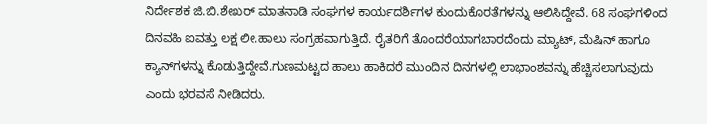ನಿರ್ದೇಶಕ ಜಿ.ಬಿ.ಶೇಖರ್ ಮಾತನಾಡಿ ಸಂಘಗಳ ಕಾರ್ಯದರ್ಶಿಗಳ ಕುಂದುಕೊರತೆಗಳನ್ನು ಆಲಿಸಿದ್ದೇವೆ. 68 ಸಂಘಗಳಿಂದ ದಿನವಹಿ ಐವತ್ತು ಲಕ್ಷ ಲೀ.ಹಾಲು ಸಂಗ್ರಹವಾಗುತ್ತಿದೆ. ರೈತರಿಗೆ ತೊಂದರೆಯಾಗಬಾರದೆಂದು ಮ್ಯಾಟ್, ಮೆಷಿನ್ ಹಾಗೂ ಕ್ಯಾನ್‍ಗಳನ್ನು ಕೊಡುತ್ತಿದ್ದೇವೆ.ಗುಣಮಟ್ಟದ ಹಾಲು ಹಾಕಿದರೆ ಮುಂದಿನ ದಿನಗಳಲ್ಲಿ ಲಾಭಾಂಶವನ್ನು ಹೆಚ್ಚಿಸಲಾಗುವುದು ಎಂದು ಭರವಸೆ ನೀಡಿದರು.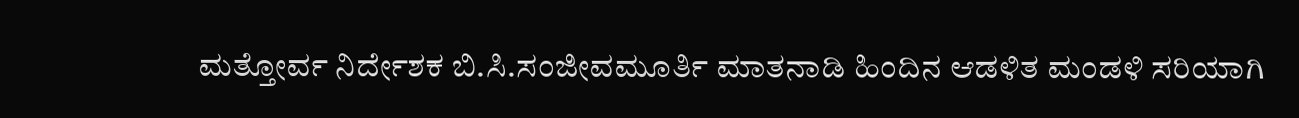ಮತ್ತೋರ್ವ ನಿರ್ದೇಶಕ ಬಿ.ಸಿ.ಸಂಜೀವಮೂರ್ತಿ ಮಾತನಾಡಿ ಹಿಂದಿನ ಆಡಳಿತ ಮಂಡಳಿ ಸರಿಯಾಗಿ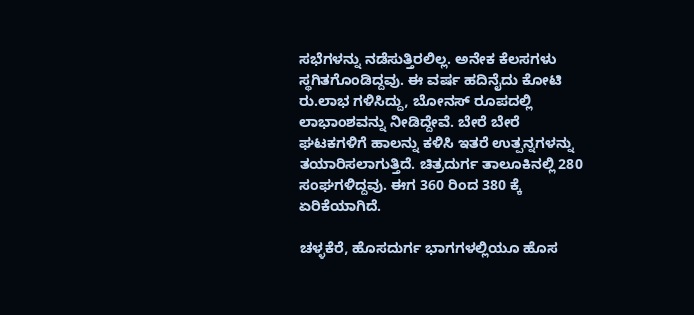ಸಭೆಗಳನ್ನು ನಡೆಸುತ್ತಿರಲಿಲ್ಲ. ಅನೇಕ ಕೆಲಸಗಳು ಸ್ಥಗಿತಗೊಂಡಿದ್ದವು. ಈ ವರ್ಷ ಹದಿನೈದು ಕೋಟಿ ರು.ಲಾಭ ಗಳಿಸಿದ್ದು, ಬೋನಸ್ ರೂಪದಲ್ಲಿ ಲಾಭಾಂಶವನ್ನು ನೀಡಿದ್ದೇವೆ. ಬೇರೆ ಬೇರೆ ಘಟಕಗಳಿಗೆ ಹಾಲನ್ನು ಕಳಿಸಿ ಇತರೆ ಉತ್ಪನ್ನಗಳನ್ನು ತಯಾರಿಸಲಾಗುತ್ತಿದೆ. ಚಿತ್ರದುರ್ಗ ತಾಲೂಕಿನಲ್ಲಿ 280 ಸಂಘಗಳಿದ್ದವು. ಈಗ 360 ರಿಂದ 380 ಕ್ಕೆ ಏರಿಕೆಯಾಗಿದೆ.

ಚಳ್ಳಕೆರೆ, ಹೊಸದುರ್ಗ ಭಾಗಗಳಲ್ಲಿಯೂ ಹೊಸ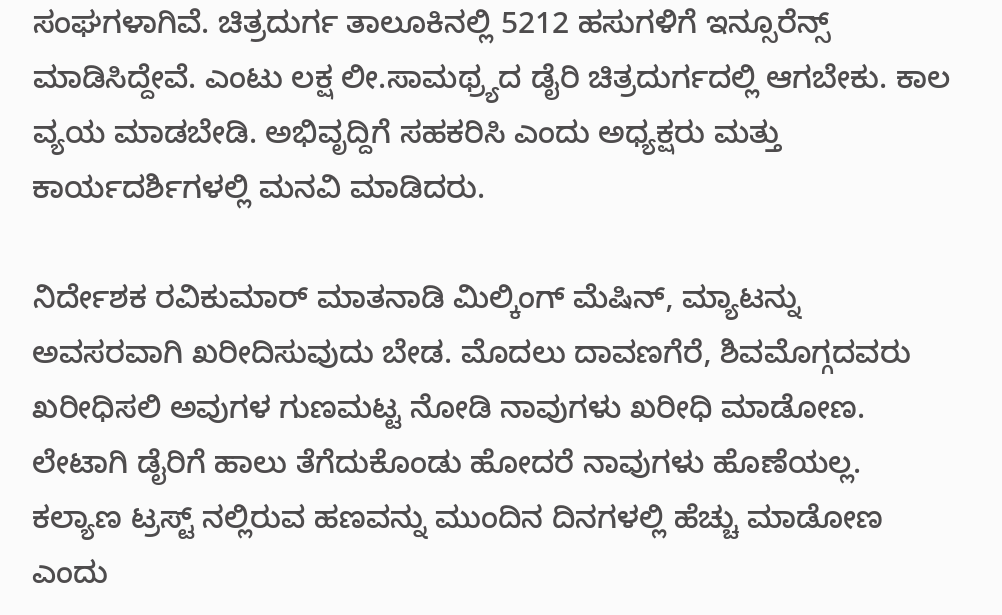ಸಂಘಗಳಾಗಿವೆ. ಚಿತ್ರದುರ್ಗ ತಾಲೂಕಿನಲ್ಲಿ 5212 ಹಸುಗಳಿಗೆ ಇನ್ಸೂರೆನ್ಸ್ ಮಾಡಿಸಿದ್ದೇವೆ. ಎಂಟು ಲಕ್ಷ ಲೀ.ಸಾಮಥ್ರ್ಯದ ಡೈರಿ ಚಿತ್ರದುರ್ಗದಲ್ಲಿ ಆಗಬೇಕು. ಕಾಲ ವ್ಯಯ ಮಾಡಬೇಡಿ. ಅಭಿವೃದ್ದಿಗೆ ಸಹಕರಿಸಿ ಎಂದು ಅಧ್ಯಕ್ಷರು ಮತ್ತು ಕಾರ್ಯದರ್ಶಿಗಳಲ್ಲಿ ಮನವಿ ಮಾಡಿದರು.

ನಿರ್ದೇಶಕ ರವಿಕುಮಾರ್ ಮಾತನಾಡಿ ಮಿಲ್ಕಿಂಗ್ ಮೆಷಿನ್, ಮ್ಯಾಟನ್ನು ಅವಸರವಾಗಿ ಖರೀದಿಸುವುದು ಬೇಡ. ಮೊದಲು ದಾವಣಗೆರೆ, ಶಿವಮೊಗ್ಗದವರು ಖರೀಧಿಸಲಿ ಅವುಗಳ ಗುಣಮಟ್ಟ ನೋಡಿ ನಾವುಗಳು ಖರೀಧಿ ಮಾಡೋಣ. ಲೇಟಾಗಿ ಡೈರಿಗೆ ಹಾಲು ತೆಗೆದುಕೊಂಡು ಹೋದರೆ ನಾವುಗಳು ಹೊಣೆಯಲ್ಲ. ಕಲ್ಯಾಣ ಟ್ರಸ್ಟ್ ನಲ್ಲಿರುವ ಹಣವನ್ನು ಮುಂದಿನ ದಿನಗಳಲ್ಲಿ ಹೆಚ್ಚು ಮಾಡೋಣ ಎಂದು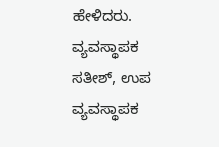ಹೇಳಿದರು. ವ್ಯವಸ್ಥಾಪಕ ಸತೀಶ್, ಉಪ ವ್ಯವಸ್ಥಾಪಕ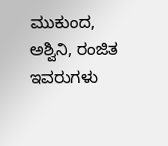ಮುಕುಂದ, ಅಶ್ವಿನಿ, ರಂಜಿತ ಇವರುಗಳು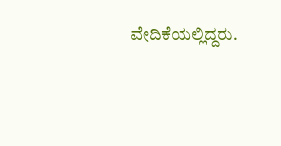ವೇದಿಕೆಯಲ್ಲಿದ್ದರು.